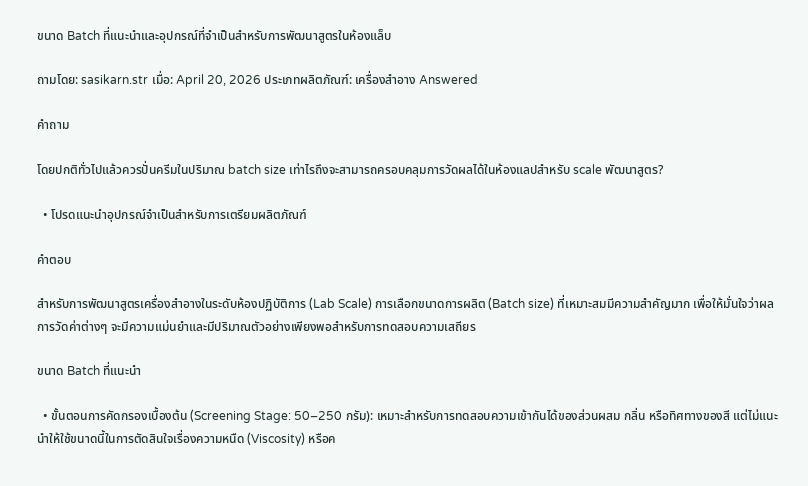ขนาด Batch ที่แนะนำและอุปกรณ์ที่จำเป็นสำหรับการพัฒนาสูตรในห้องแล็บ

ถามโดย: sasikarn.str เมื่อ: April 20, 2026 ประเภทผลิตภัณฑ์: เครื่องสำอาง Answered

คำถาม

โดยปกติทั่วไปแล้วควรปั่นครีมในปริมาณ batch size เท่าไรถึงจะสามารถครอบคลุมการวัดผลได้ในห้องแลปสำหรับ scale พัฒนาสูตร?

  • โปรดแนะนำอุปกรณ์จำเป็นสำหรับการเตรียมผลิตภัณฑ์

คำตอบ

สำหรับการพัฒนาสูตรเครื่องสำอางในระดับห้องปฏิบัติการ (Lab Scale) การเลือกขนาดการผลิต (Batch size) ที่เหมาะสมมีความสำคัญมาก เพื่อให้มั่นใจว่าผลการวัดค่าต่างๆ จะมีความแม่นยำและมีปริมาณตัวอย่างเพียงพอสำหรับการทดสอบความเสถียร

ขนาด Batch ที่แนะนำ

  • ขั้นตอนการคัดกรองเบื้องต้น (Screening Stage: 50–250 กรัม): เหมาะสำหรับการทดสอบความเข้ากันได้ของส่วนผสม กลิ่น หรือทิศทางของสี แต่ไม่แนะนำให้ใช้ขนาดนี้ในการตัดสินใจเรื่องความหนืด (Viscosity) หรือค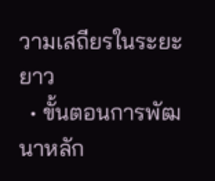วามเสถียรในระยะยาว
  • ขั้นตอนการพัฒนาหลัก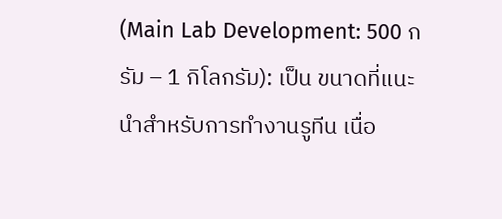(Main Lab Development: 500 กรัม – 1 กิโลกรัม): เป็น ขนาดที่แนะนำสำหรับการทำงานรูทีน เนื่อ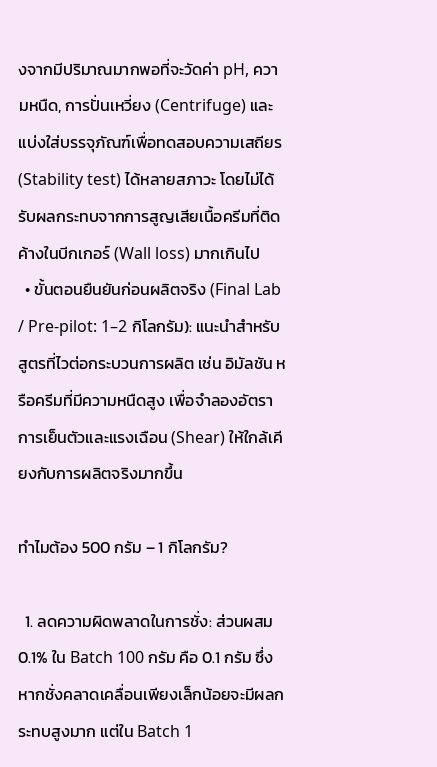งจากมีปริมาณมากพอที่จะวัดค่า pH, ความหนืด, การปั่นเหวี่ยง (Centrifuge) และแบ่งใส่บรรจุภัณฑ์เพื่อทดสอบความเสถียร (Stability test) ได้หลายสภาวะ โดยไม่ได้รับผลกระทบจากการสูญเสียเนื้อครีมที่ติดค้างในบีกเกอร์ (Wall loss) มากเกินไป
  • ขั้นตอนยืนยันก่อนผลิตจริง (Final Lab / Pre-pilot: 1–2 กิโลกรัม): แนะนำสำหรับสูตรที่ไวต่อกระบวนการผลิต เช่น อิมัลชัน หรือครีมที่มีความหนืดสูง เพื่อจำลองอัตราการเย็นตัวและแรงเฉือน (Shear) ให้ใกล้เคียงกับการผลิตจริงมากขึ้น

ทำไมต้อง 500 กรัม – 1 กิโลกรัม?

  1. ลดความผิดพลาดในการชั่ง: ส่วนผสม 0.1% ใน Batch 100 กรัม คือ 0.1 กรัม ซึ่งหากชั่งคลาดเคลื่อนเพียงเล็กน้อยจะมีผลกระทบสูงมาก แต่ใน Batch 1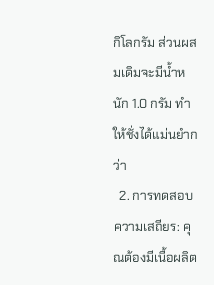กิโลกรัม ส่วนผสมเดิมจะมีน้ำหนัก 1.0 กรัม ทำให้ชั่งได้แม่นยำกว่า
  2. การทดสอบความเสถียร: คุณต้องมีเนื้อผลิต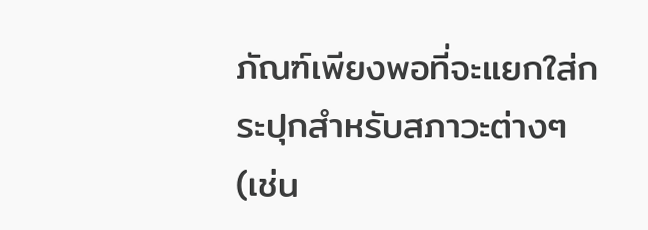ภัณฑ์เพียงพอที่จะแยกใส่กระปุกสำหรับสภาวะต่างๆ (เช่น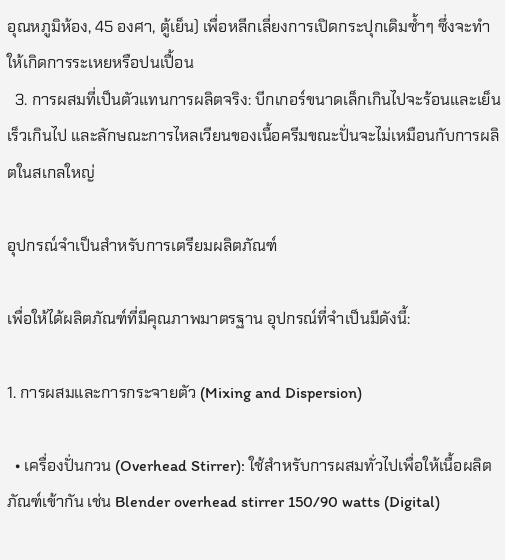อุณหภูมิห้อง, 45 องศา, ตู้เย็น) เพื่อหลีกเลี่ยงการเปิดกระปุกเดิมซ้ำๆ ซึ่งจะทำให้เกิดการระเหยหรือปนเปื้อน
  3. การผสมที่เป็นตัวแทนการผลิตจริง: บีกเกอร์ขนาดเล็กเกินไปจะร้อนและเย็นเร็วเกินไป และลักษณะการไหลเวียนของเนื้อครีมขณะปั่นจะไม่เหมือนกับการผลิตในสเกลใหญ่

อุปกรณ์จำเป็นสำหรับการเตรียมผลิตภัณฑ์

เพื่อให้ได้ผลิตภัณฑ์ที่มีคุณภาพมาตรฐาน อุปกรณ์ที่จำเป็นมีดังนี้:

1. การผสมและการกระจายตัว (Mixing and Dispersion)

  • เครื่องปั่นกวน (Overhead Stirrer): ใช้สำหรับการผสมทั่วไปเพื่อให้เนื้อผลิตภัณฑ์เข้ากัน เช่น Blender overhead stirrer 150/90 watts (Digital)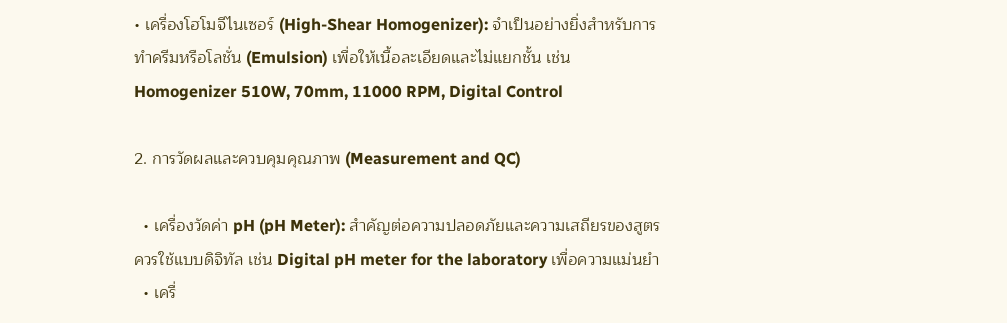• เครื่องโฮโมจีไนเซอร์ (High-Shear Homogenizer): จำเป็นอย่างยิ่งสำหรับการทำครีมหรือโลชั่น (Emulsion) เพื่อให้เนื้อละเอียดและไม่แยกชั้น เช่น Homogenizer 510W, 70mm, 11000 RPM, Digital Control

2. การวัดผลและควบคุมคุณภาพ (Measurement and QC)

  • เครื่องวัดค่า pH (pH Meter): สำคัญต่อความปลอดภัยและความเสถียรของสูตร ควรใช้แบบดิจิทัล เช่น Digital pH meter for the laboratory เพื่อความแม่นยำ
  • เครื่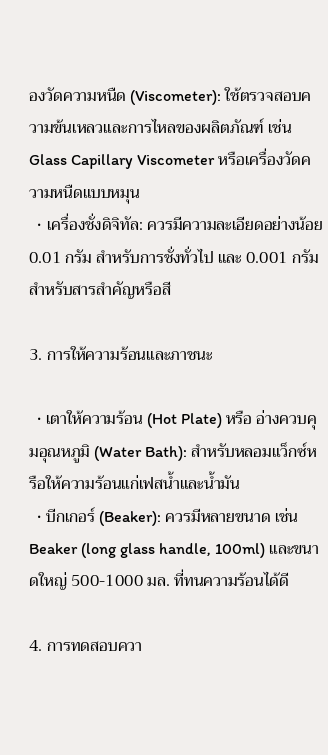องวัดความหนืด (Viscometer): ใช้ตรวจสอบความข้นเหลวและการไหลของผลิตภัณฑ์ เช่น Glass Capillary Viscometer หรือเครื่องวัดความหนืดแบบหมุน
  • เครื่องชั่งดิจิทัล: ควรมีความละเอียดอย่างน้อย 0.01 กรัม สำหรับการชั่งทั่วไป และ 0.001 กรัม สำหรับสารสำคัญหรือสี

3. การให้ความร้อนและภาชนะ

  • เตาให้ความร้อน (Hot Plate) หรือ อ่างควบคุมอุณหภูมิ (Water Bath): สำหรับหลอมแว็กซ์หรือให้ความร้อนแก่เฟสน้ำและน้ำมัน
  • บีกเกอร์ (Beaker): ควรมีหลายขนาด เช่น Beaker (long glass handle, 100ml) และขนาดใหญ่ 500-1000 มล. ที่ทนความร้อนได้ดี

4. การทดสอบควา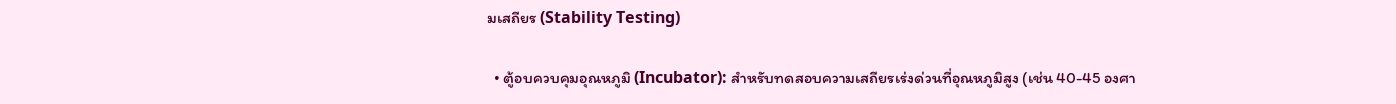มเสถียร (Stability Testing)

  • ตู้อบควบคุมอุณหภูมิ (Incubator): สำหรับทดสอบความเสถียรเร่งด่วนที่อุณหภูมิสูง (เช่น 40-45 องศา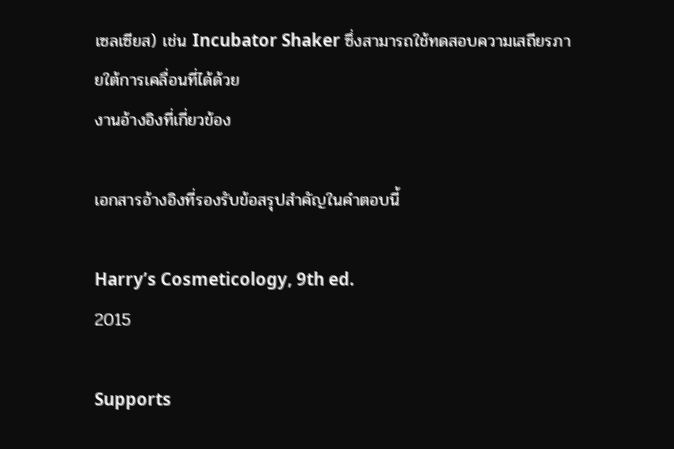เซลเซียส) เช่น Incubator Shaker ซึ่งสามารถใช้ทดสอบความเสถียรภายใต้การเคลื่อนที่ได้ด้วย
งานอ้างอิงที่เกี่ยวข้อง

เอกสารอ้างอิงที่รองรับข้อสรุปสำคัญในคำตอบนี้

Harry’s Cosmeticology, 9th ed.
2015

Supports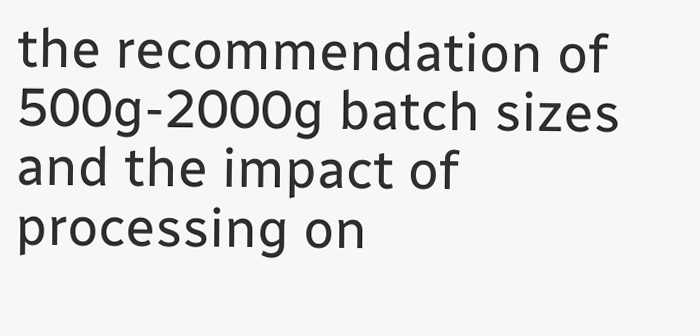the recommendation of 500g-2000g batch sizes and the impact of processing on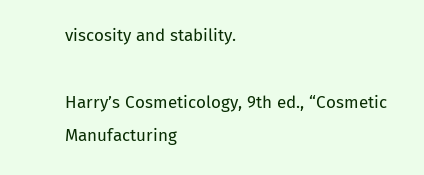viscosity and stability.

Harry’s Cosmeticology, 9th ed., “Cosmetic Manufacturing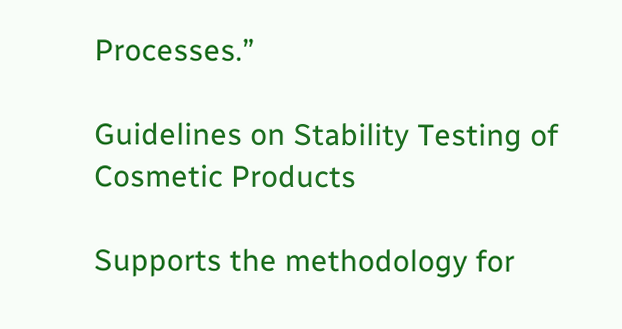Processes.”

Guidelines on Stability Testing of Cosmetic Products

Supports the methodology for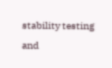stability testing and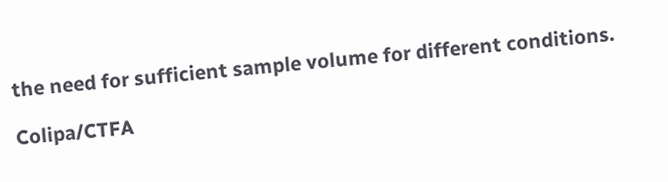the need for sufficient sample volume for different conditions.

Colipa/CTFA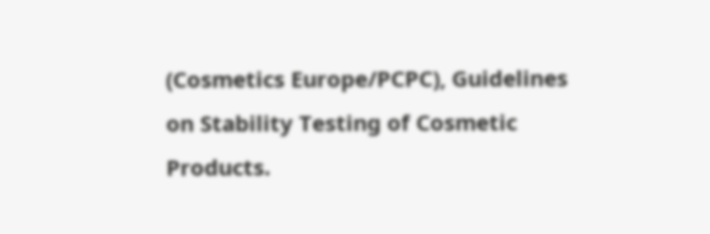(Cosmetics Europe/PCPC), Guidelines on Stability Testing of Cosmetic Products.